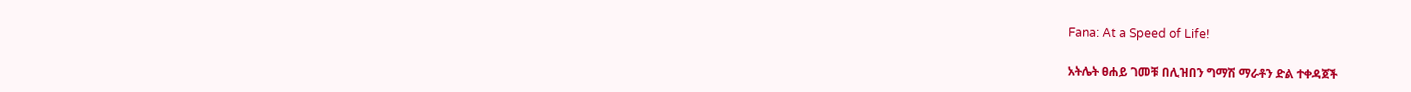Fana: At a Speed of Life!

አትሌት ፀሐይ ገመቹ በሊዝበን ግማሽ ማራቶን ድል ተቀዳጀች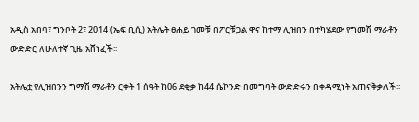አዲስ አበባ፣ ግንቦት 2፣ 2014 (ኤፍ ቢሲ) አትሌት ፀሐይ ገመቹ በፖርቹጋል ዋና ከተማ ሊዝበን በተካሄደው የግመሽ ማራቶን ውድድር ለሁለተኛ ጊዜ አሸነፈች፡፡

አትሌቷ የሊዝበንን ግማሽ ማራቶን ርቀት 1 ሰዓት ከ06 ደቂቃ ከ44 ሴኮንድ በመግባት ውድድሩን በቀዳሚነት አጠናቅቃለች፡፡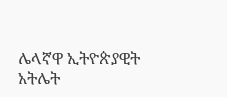ሌላኛዋ ኢትዮጵያዊት አትሌት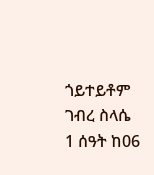ጎይተይቶም ገብረ ስላሴ 1 ሰዓት ከ06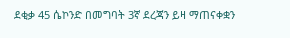ደቂቃ 45 ሴኮንድ በመግባት 3ኛ ደረጃን ይዛ ማጠናቀቋን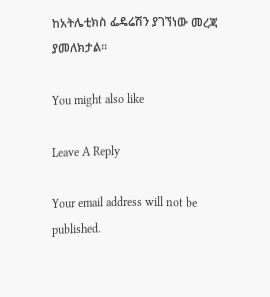ከአትሌቲክስ ፌዴሬሽን ያገኘነው መረጃ ያመለክታል፡፡

You might also like

Leave A Reply

Your email address will not be published.